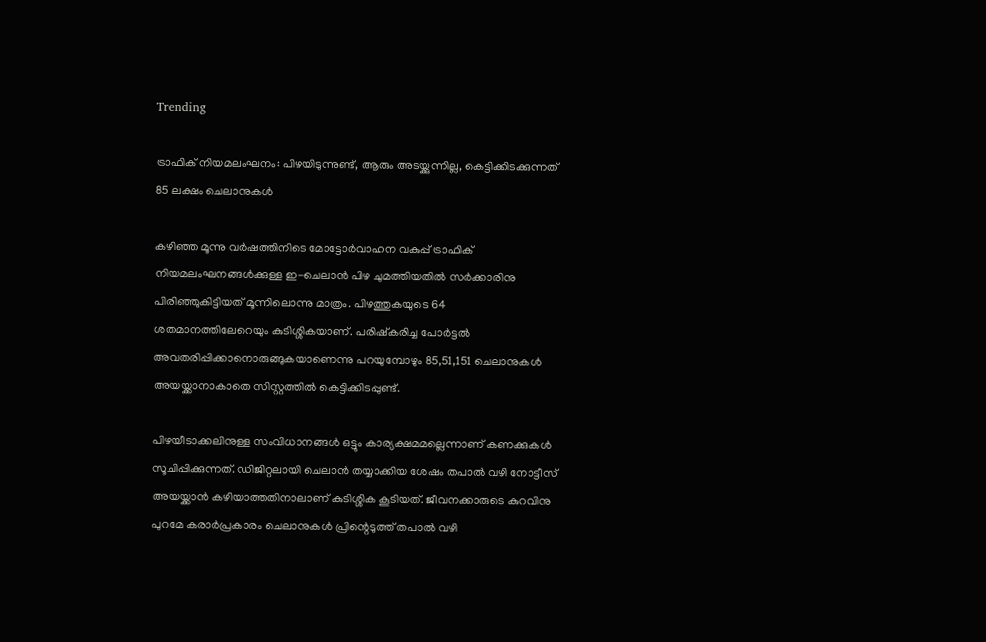Trending

ട്രാഫിക് നിയമലംഘനം: പിഴയിടുന്നുണ്ട്, ആരും അടയ്ക്കുന്നില്ല, കെട്ടിക്കിടക്കുന്നത് 85 ലക്ഷം ചെലാനുകൾ

കഴിഞ്ഞ മൂന്നു വർഷത്തിനിടെ മോട്ടോർവാഹന വകുപ്പ് ട്രാഫിക് നിയമലംഘനങ്ങൾക്കുള്ള ഇ-ചെലാൻ പിഴ ചുമത്തിയതിൽ സർക്കാരിനു പിരിഞ്ഞുകിട്ടിയത് മൂന്നിലൊന്നു മാത്രം. പിഴത്തുകയുടെ 64 ശതമാനത്തിലേറെയും കുടിശ്ശികയാണ്. പരിഷ്‌കരിച്ച പോർട്ടൽ അവതരിപ്പിക്കാനൊരുങ്ങുകയാണെന്നു പറയുമ്പോഴും 85,51,151 ചെലാനുകൾ അയയ്ക്കാനാകാതെ സിസ്റ്റത്തിൽ കെട്ടിക്കിടപ്പുണ്ട്.

പിഴയീടാക്കലിനുള്ള സംവിധാനങ്ങൾ ഒട്ടും കാര്യക്ഷമമല്ലെന്നാണ് കണക്കുകൾ സൂചിപ്പിക്കുന്നത്. ഡിജിറ്റലായി ചെലാൻ തയ്യാക്കിയ ശേഷം തപാൽ വഴി നോട്ടീസ് അയയ്ക്കാൻ കഴിയാത്തതിനാലാണ് കുടിശ്ശിക കൂടിയത്. ജീവനക്കാരുടെ കുറവിനു പുറമേ കരാർപ്രകാരം ചെലാനുകൾ പ്രിന്റെടുത്ത് തപാൽ വഴി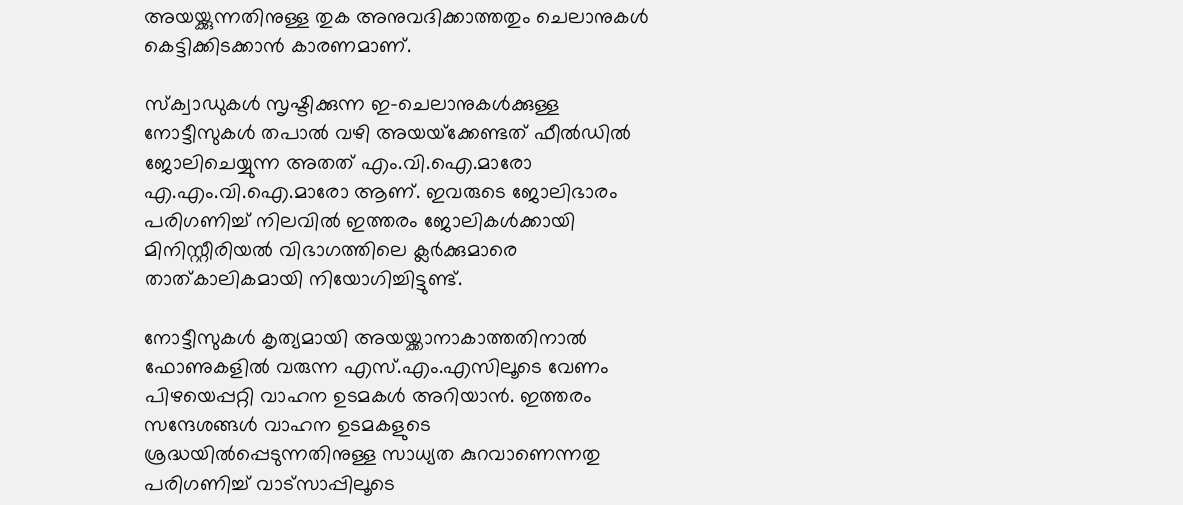അയയ്ക്കുന്നതിനുള്ള തുക അനുവദിക്കാത്തതും ചെലാനുകൾ കെട്ടിക്കിടക്കാൻ കാരണമാണ്.

സ്‌ക്വാഡുകൾ സൃഷ്ടിക്കുന്ന ഇ-ചെലാനുകൾക്കുള്ള നോട്ടീസുകൾ തപാൽ വഴി അയയ്‌ക്കേണ്ടത് ഫീൽഡിൽ ജോലിചെയ്യുന്ന അതത് എം.വി.ഐ.മാരോ എ.എം.വി.ഐ.മാരോ ആണ്. ഇവരുടെ ജോലിഭാരം പരിഗണിച്ച് നിലവിൽ ഇത്തരം ജോലികൾക്കായി മിനിസ്റ്റീരിയൽ വിഭാഗത്തിലെ ക്ലർക്കുമാരെ താത്കാലികമായി നിയോഗിച്ചിട്ടുണ്ട്.

നോട്ടീസുകൾ കൃത്യമായി അയയ്ക്കാനാകാത്തതിനാൽ ഫോണുകളിൽ വരുന്ന എസ്.എം.എസിലൂടെ വേണം പിഴയെപ്പറ്റി വാഹന ഉടമകൾ അറിയാൻ. ഇത്തരം സന്ദേശങ്ങൾ വാഹന ഉടമകളുടെ ശ്രദ്ധയിൽപ്പെടുന്നതിനുള്ള സാധ്യത കുറവാണെന്നതു പരിഗണിച്ച് വാട്‌സാപ്പിലൂടെ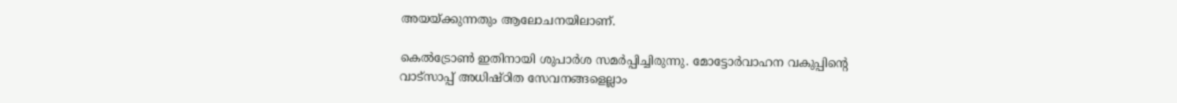അയയ്ക്കുന്നതും ആലോചനയിലാണ്.

കെൽട്രോൺ ഇതിനായി ശുപാർശ സമർപ്പിച്ചിരുന്നു. മോട്ടോർവാഹന വകുപ്പിന്റെ വാട്‌സാപ്പ് അധിഷ്ഠിത സേവനങ്ങളെല്ലാം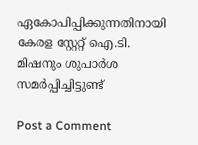ഏകോപിപ്പിക്കുന്നതിനായി കേരള സ്റ്റേറ്റ് ഐ.ടി. മിഷനും ശുപാർശ സമർപ്പിച്ചിട്ടുണ്ട്

Post a Comment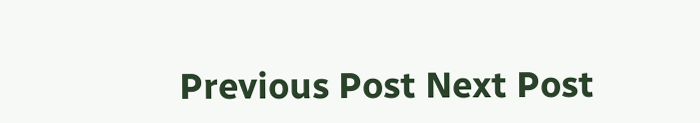Previous Post Next Post